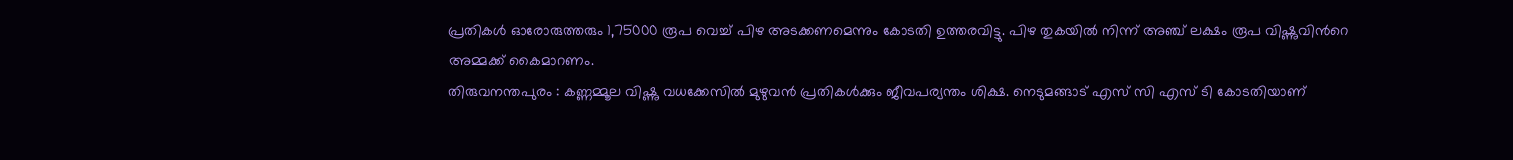പ്രതികൾ ഓരോരുത്തരും 1,75000 രൂപ വെച്ച് പിഴ അടക്കണമെന്നും കോടതി ഉത്തരവിട്ടു. പിഴ തുകയിൽ നിന്ന് അഞ്ച് ലക്ഷം രൂപ വിഷ്ണുവിൻറെ അമ്മക്ക് കൈമാറണം.
തിരുവനന്തപുരം : കണ്ണമ്മൂല വിഷ്ണു വധക്കേസിൽ മുഴുവൻ പ്രതികൾക്കും ജീവപര്യന്തം ശിക്ഷ. നെടുമങ്ങാട് എസ് സി എസ് ടി കോടതിയാണ്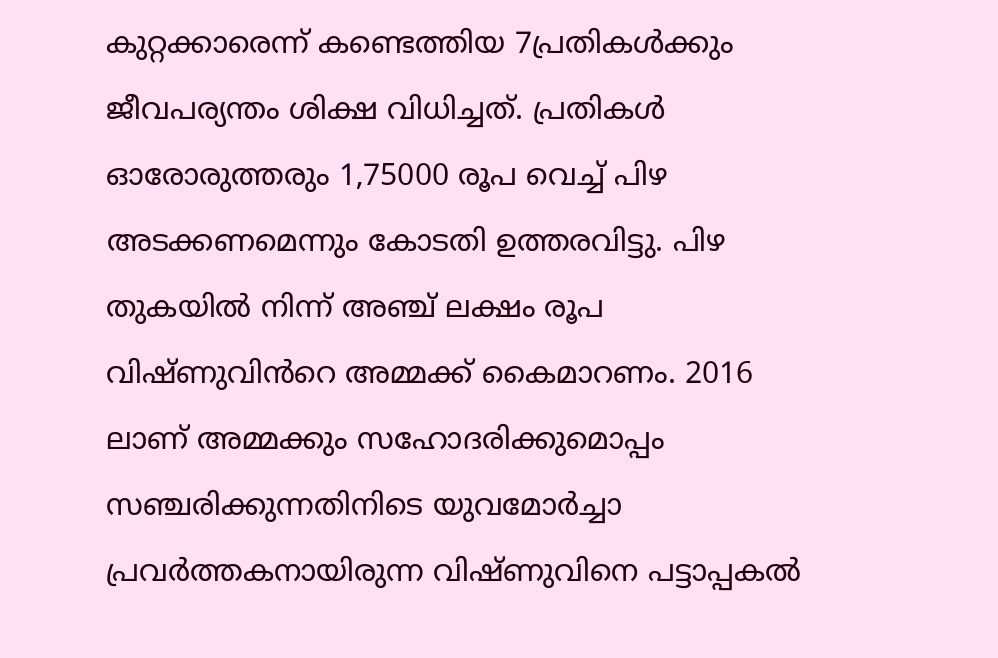കുറ്റക്കാരെന്ന് കണ്ടെത്തിയ 7പ്രതികൾക്കും ജീവപര്യന്തം ശിക്ഷ വിധിച്ചത്. പ്രതികൾ ഓരോരുത്തരും 1,75000 രൂപ വെച്ച് പിഴ അടക്കണമെന്നും കോടതി ഉത്തരവിട്ടു. പിഴ തുകയിൽ നിന്ന് അഞ്ച് ലക്ഷം രൂപ വിഷ്ണുവിൻറെ അമ്മക്ക് കൈമാറണം. 2016 ലാണ് അമ്മക്കും സഹോദരിക്കുമൊപ്പം സഞ്ചരിക്കുന്നതിനിടെ യുവമോർച്ചാ പ്രവർത്തകനായിരുന്ന വിഷ്ണുവിനെ പട്ടാപ്പകൽ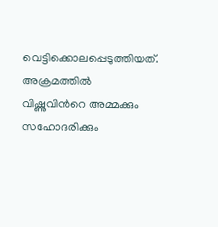വെട്ടിക്കൊലപ്പെടുത്തിയത്. അക്രമത്തിൽ വിഷ്ണുവിൻറെ അമ്മക്കും സഹോദരിക്കും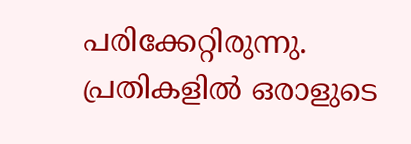പരിക്കേറ്റിരുന്നു. പ്രതികളിൽ ഒരാളുടെ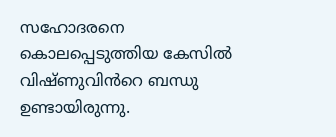സഹോദരനെ കൊലപ്പെടുത്തിയ കേസിൽ വിഷ്ണുവിൻറെ ബന്ധു ഉണ്ടായിരുന്നു.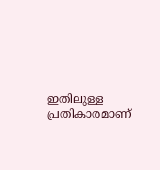ഇതിലുള്ള പ്രതികാരമാണ്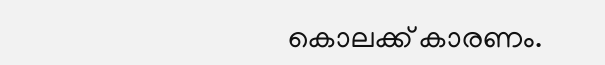കൊലക്ക് കാരണം.